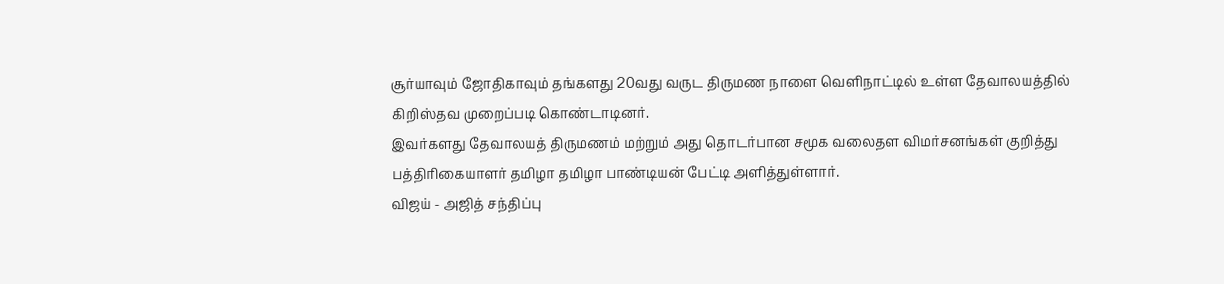சூர்யாவும் ஜோதிகாவும் தங்களது 20வது வருட திருமண நாளை வெளிநாட்டில் உள்ள தேவாலயத்தில் கிறிஸ்தவ முறைப்படி கொண்டாடினர்.
இவர்களது தேவாலயத் திருமணம் மற்றும் அது தொடர்பான சமூக வலைதள விமர்சனங்கள் குறித்து பத்திரிகையாளர் தமிழா தமிழா பாண்டியன் பேட்டி அளித்துள்ளார்.
விஜய் - அஜித் சந்திப்பு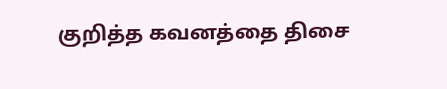குறித்த கவனத்தை திசை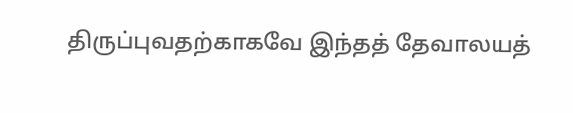திருப்புவதற்காகவே இந்தத் தேவாலயத்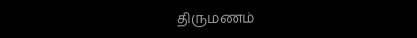திருமணம்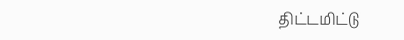திட்டமிட்டு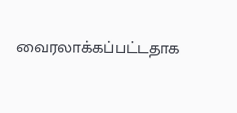வைரலாக்கப்பட்டதாக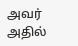அவர் அதில்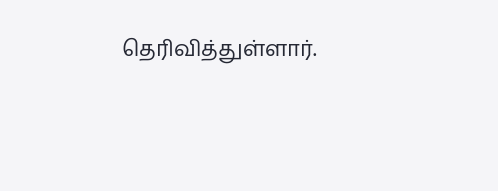தெரிவித்துள்ளார்.